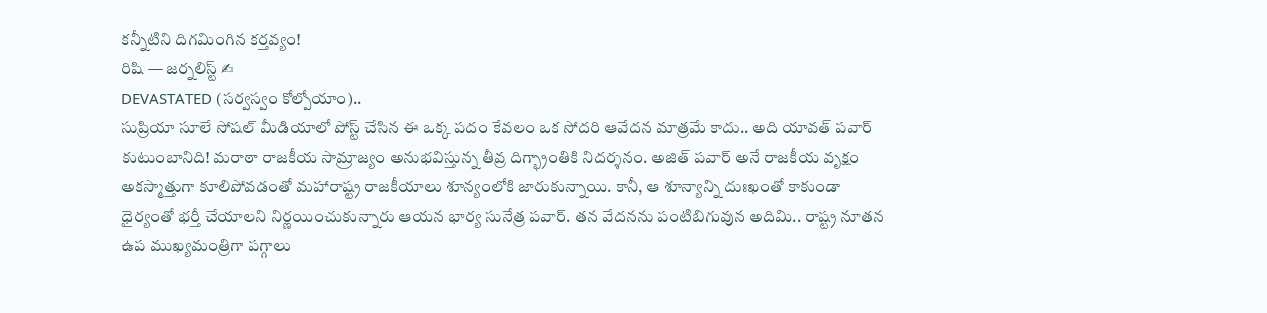కన్నీటిని దిగమింగిన కర్తవ్యం!
రిషి — జర్నలిస్ట్ ✍
DEVASTATED (సర్వస్వం కోల్పోయాం)..
సుప్రియా సూలే సోషల్ మీడియాలో పోస్ట్ చేసిన ఈ ఒక్క పదం కేవలం ఒక సోదరి ఆవేదన మాత్రమే కాదు.. అది యావత్ పవార్ కుటుంబానిది! మరాఠా రాజకీయ సామ్రాజ్యం అనుభవిస్తున్న తీవ్ర దిగ్భ్రాంతికి నిదర్శనం. అజిత్ పవార్ అనే రాజకీయ వృక్షం అకస్మాత్తుగా కూలిపోవడంతో మహారాష్ట్ర రాజకీయాలు శూన్యంలోకి జారుకున్నాయి. కానీ, ఆ శూన్యాన్ని దుఃఖంతో కాకుండా ధైర్యంతో భర్తీ చేయాలని నిర్ణయించుకున్నారు ఆయన భార్య సునేత్ర పవార్. తన వేదనను పంటిబిగువున అదిమి.. రాష్ట్ర నూతన ఉప ముఖ్యమంత్రిగా పగ్గాలు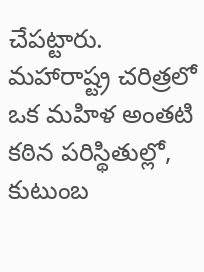చేపట్టారు. మహారాష్ట్ర చరిత్రలో ఒక మహిళ అంతటి కఠిన పరిస్థితుల్లో, కుటుంబ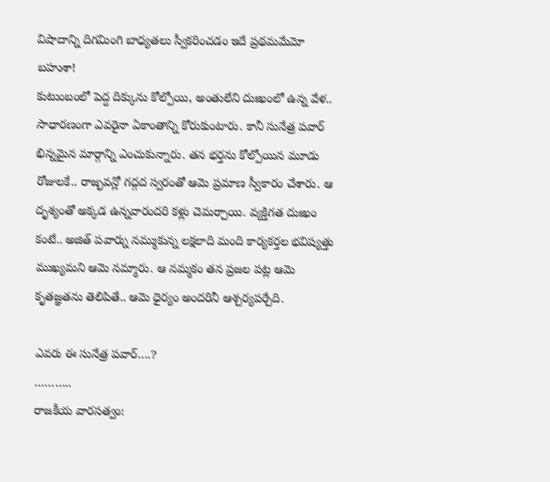విషాదాన్ని దిగమింగి బాధ్యతలు స్వీకరించడం ఇదే ప్రథమమేమో బహుశా!
కుటుంబంలో పెద్ద దిక్కును కోల్పోయి, అంతులేని దుఃఖంలో ఉన్న వేళ.. సాధారణంగా ఎవరైనా ఏకాంతాన్ని కోరుకుంటారు. కానీ సునేత్ర పవార్ భిన్నమైన మార్గాన్ని ఎంచుకున్నారు. తన భర్తను కోల్పోయిన మూడు రోజులకే.. రాజ్భవన్లో గద్గద స్వరంతో ఆమె ప్రమాణ స్వీకారం చేశారు. ఆ దృశ్యంతో అక్కడ ఉన్నవారందరి కళ్లు చెమర్చాయి. వ్యక్తిగత దుఃఖం కంటే.. అజిత్ పవార్ను నమ్ముకున్న లక్షలాది మంది కార్యకర్తల భవిష్యత్తు ముఖ్యమని ఆమె నమ్మారు. ఆ నమ్మకం తన ప్రజల పట్ల ఆమె కృతజ్ఞతను తెలిపితే.. ఆమె ధైర్యం అందరినీ ఆశ్చర్యపర్చేది.

ఎవరు ఈ సునేత్ర పవార్….?
………..
రాజకీయ వారసత్వం: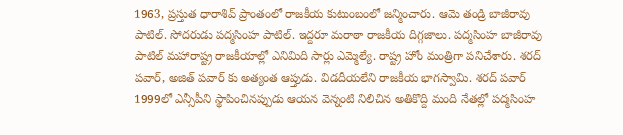1963, ప్రస్తుత ధారాశివ్ ప్రాంతంలో రాజకీయ కుటుంబంలో జన్మించారు. ఆమె తండ్రి బాజీరావు పాటిల్. సోదరుడు పద్మసింహ పాటిల్. ఇద్దరూ మరాఠా రాజకీయ దిగ్గజాలు. పద్మసింహ బాజీరావు పాటిల్ మహారాష్ట్ర రాజకీయాల్లో ఎనిమిది సార్లు ఎమ్మెల్యే. రాష్ట్ర హోం మంత్రిగా పనిచేశారు. శరద్ పవార్, అజిత్ పవార్ కు అత్యంత ఆప్తుడు. విడదీయలేని రాజకీయ భాగస్వామి. శరద్ పవార్ 1999లో ఎన్సీపీని స్థాపించినప్పుడు ఆయన వెన్నంటి నిలిచిన అతికొద్ది మంది నేతల్లో పద్మసింహ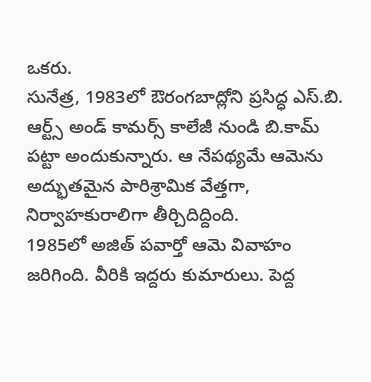ఒకరు.
సునేత్ర, 1983లో ఔరంగబాద్లోని ప్రసిద్ధ ఎస్.బి. ఆర్ట్స్ అండ్ కామర్స్ కాలేజీ నుండి బి.కామ్ పట్టా అందుకున్నారు. ఆ నేపథ్యమే ఆమెను అద్భుతమైన పారిశ్రామిక వేత్తగా, నిర్వాహకురాలిగా తీర్చిదిద్దింది.
1985లో అజిత్ పవార్తో ఆమె వివాహం జరిగింది. వీరికి ఇద్దరు కుమారులు. పెద్ద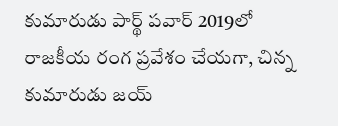కుమారుడు పార్థ్ పవార్ 2019లో రాజకీయ రంగ ప్రవేశం చేయగా, చిన్న కుమారుడు జయ్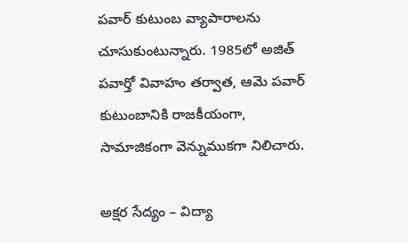పవార్ కుటుంబ వ్యాపారాలను చూసుకుంటున్నారు. 1985లో అజిత్ పవార్తో వివాహం తర్వాత, ఆమె పవార్ కుటుంబానికి రాజకీయంగా, సామాజికంగా వెన్నుముకగా నిలిచారు.

అక్షర సేద్యం – విద్యా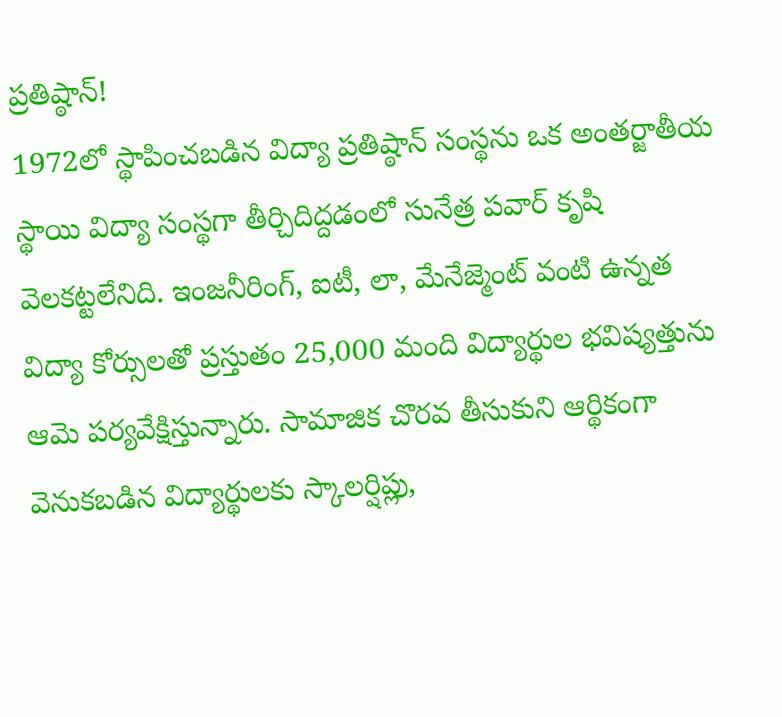ప్రతిష్ఠాన్!
1972లో స్థాపించబడిన విద్యా ప్రతిష్ఠాన్ సంస్థను ఒక అంతర్జాతీయ స్థాయి విద్యా సంస్థగా తీర్చిదిద్దడంలో సునేత్ర పవార్ కృషి వెలకట్టలేనిది. ఇంజనీరింగ్, ఐటీ, లా, మేనేజ్మెంట్ వంటి ఉన్నత విద్యా కోర్సులతో ప్రస్తుతం 25,000 మంది విద్యార్థుల భవిష్యత్తును ఆమె పర్యవేక్షిస్తున్నారు. సామాజిక చొరవ తీసుకుని ఆర్థికంగా వెనుకబడిన విద్యార్థులకు స్కాలర్షిప్లు,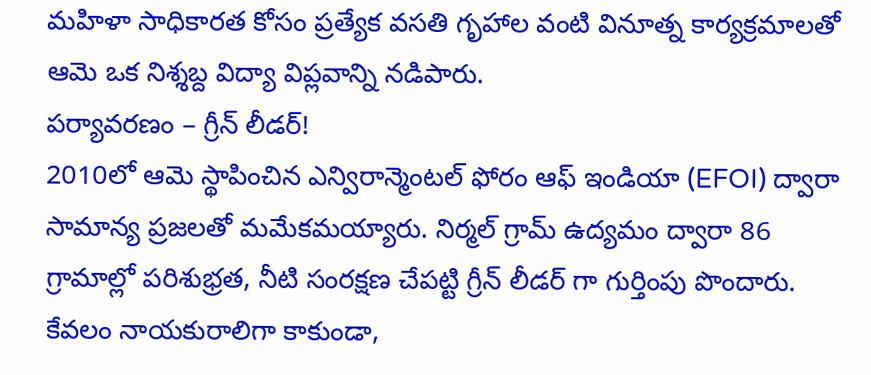మహిళా సాధికారత కోసం ప్రత్యేక వసతి గృహాల వంటి వినూత్న కార్యక్రమాలతో ఆమె ఒక నిశ్శబ్ద విద్యా విప్లవాన్ని నడిపారు.
పర్యావరణం – గ్రీన్ లీడర్!
2010లో ఆమె స్థాపించిన ఎన్విరాన్మెంటల్ ఫోరం ఆఫ్ ఇండియా (EFOI) ద్వారా సామాన్య ప్రజలతో మమేకమయ్యారు. నిర్మల్ గ్రామ్ ఉద్యమం ద్వారా 86 గ్రామాల్లో పరిశుభ్రత, నీటి సంరక్షణ చేపట్టి గ్రీన్ లీడర్ గా గుర్తింపు పొందారు. కేవలం నాయకురాలిగా కాకుండా,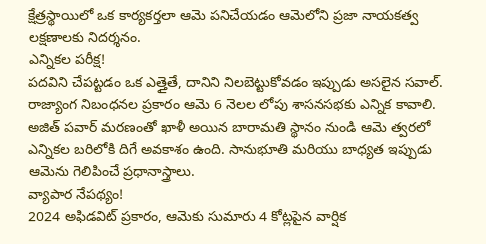క్షేత్రస్థాయిలో ఒక కార్యకర్తలా ఆమె పనిచేయడం ఆమెలోని ప్రజా నాయకత్వ లక్షణాలకు నిదర్శనం.
ఎన్నికల పరీక్ష!
పదవిని చేపట్టడం ఒక ఎత్తైతే, దానిని నిలబెట్టుకోవడం ఇప్పుడు అసలైన సవాల్. రాజ్యాంగ నిబంధనల ప్రకారం ఆమె 6 నెలల లోపు శాసనసభకు ఎన్నిక కావాలి. అజిత్ పవార్ మరణంతో ఖాళీ అయిన బారామతి స్థానం నుండి ఆమె త్వరలో ఎన్నికల బరిలోకి దిగే అవకాశం ఉంది. సానుభూతి మరియు బాధ్యత ఇప్పుడు ఆమెను గెలిపించే ప్రధానాస్త్రాలు.
వ్యాపార నేపథ్యం!
2024 అఫిడవిట్ ప్రకారం, ఆమెకు సుమారు 4 కోట్లపైన వార్షిక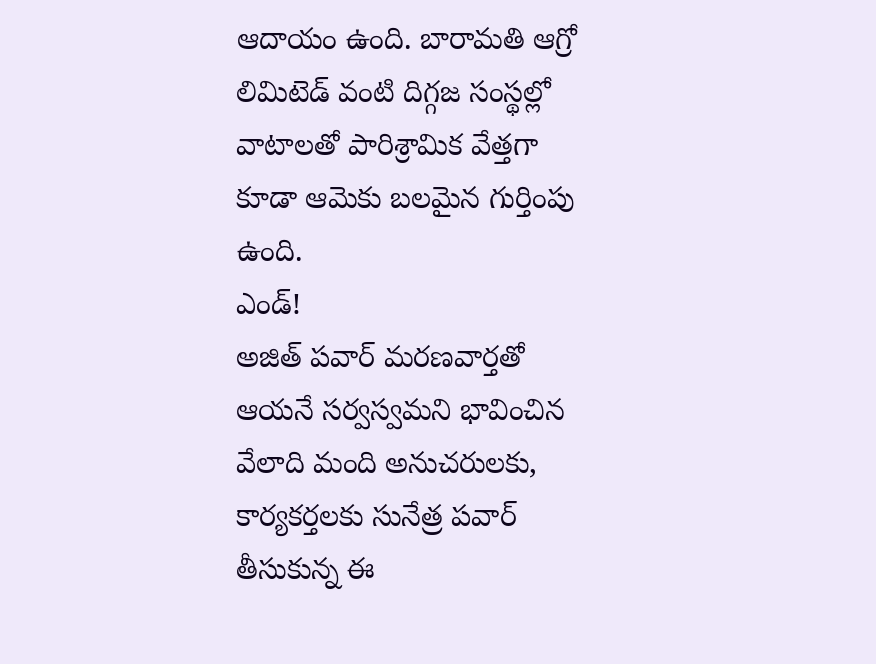ఆదాయం ఉంది. బారామతి ఆగ్రో లిమిటెడ్ వంటి దిగ్గజ సంస్థల్లో వాటాలతో పారిశ్రామిక వేత్తగా కూడా ఆమెకు బలమైన గుర్తింపు ఉంది.
ఎండ్!
అజిత్ పవార్ మరణవార్తతో ఆయనే సర్వస్వమని భావించిన వేలాది మంది అనుచరులకు, కార్యకర్తలకు సునేత్ర పవార్ తీసుకున్న ఈ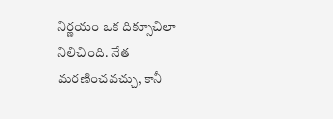నిర్ణయం ఒక దిక్సూచిలా నిలిచింది. నేత మరణించవచ్చు, కానీ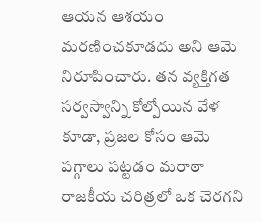ఆయన ఆశయం మరణించకూడదు అని ఆమె నిరూపించారు. తన వ్యక్తిగత సర్వస్వాన్ని కోల్పోయిన వేళ కూడా, ప్రజల కోసం ఆమె పగ్గాలు పట్టడం మరాఠా రాజకీయ చరిత్రలో ఒక చెరగని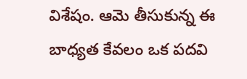విశేషం. ఆమె తీసుకున్న ఈ బాధ్యత కేవలం ఒక పదవి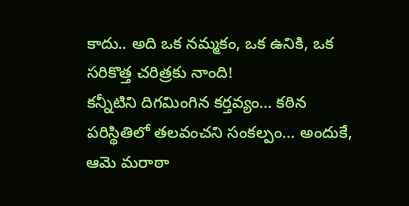కాదు.. అది ఒక నమ్మకం, ఒక ఉనికి, ఒక సరికొత్త చరిత్రకు నాంది!
కన్నీటిని దిగమింగిన కర్తవ్యం… కఠిన పరిస్థితిలో తలవంచని సంకల్పం… అందుకే, ఆమె మరాఠా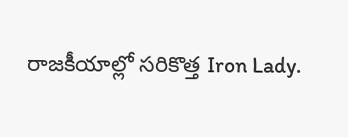రాజకీయాల్లో సరికొత్త Iron Lady.